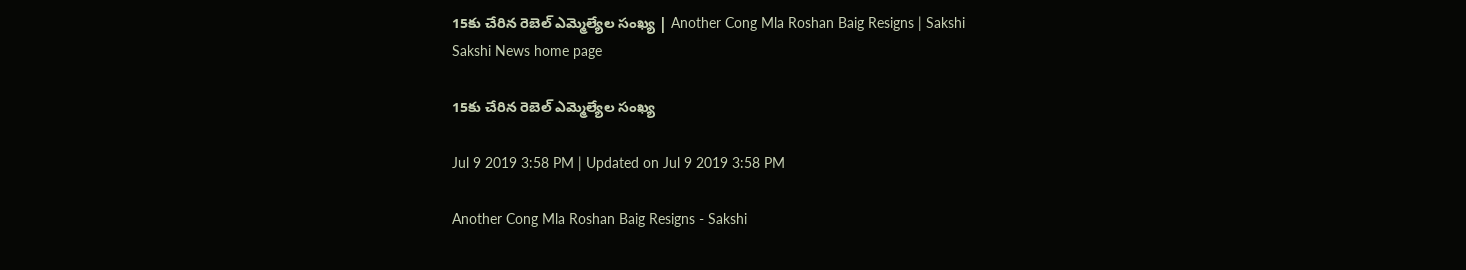15కు చేరిన రెబెల్‌ ఎమ్మెల్యేల సంఖ్య | Another Cong Mla Roshan Baig Resigns | Sakshi
Sakshi News home page

15కు చేరిన రెబెల్‌ ఎమ్మెల్యేల సంఖ్య

Jul 9 2019 3:58 PM | Updated on Jul 9 2019 3:58 PM

Another Cong Mla Roshan Baig Resigns - Sakshi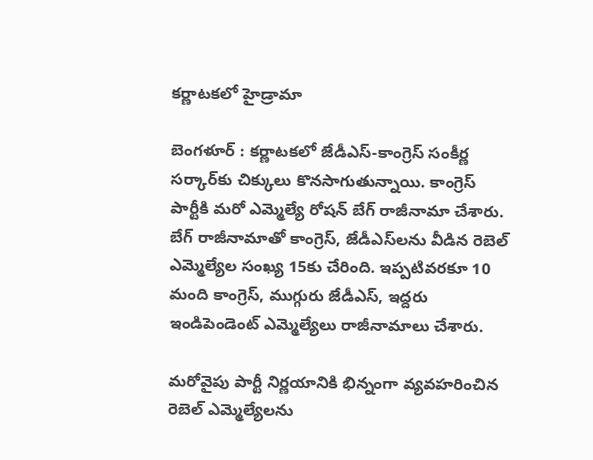కర్ణాటకలో హైడ్రామా

బెంగళూర్‌ : కర్ణాటకలో జేడీఎస్‌-కాంగ్రెస్‌ సంకీర్ణ సర్కార్‌కు చిక్కులు కొనసాగుతున్నాయి. కాంగ్రెస్‌ పార్టీకి మరో ఎమ్మెల్యే రోషన్‌ బేగ్‌ రాజీనామా చేశారు. బేగ్‌ రాజీనామాతో కాంగ్రెస్‌, జేడీఎస్‌లను వీడిన రెబెల్‌ ఎమ్మెల్యేల సంఖ్య 15కు చేరింది. ఇప్పటివరకూ 10 మంది కాంగ్రెస్‌, ముగ్గురు జేడీఎస్‌, ఇద్దరు ఇండిపెండెంట్‌ ఎమ్మెల్యేలు రాజీనామాలు చేశారు.

మరోవైపు పార్టీ నిర్ణయానికి భిన్నంగా వ్యవహరించిన రెబెల్‌ ఎమ్మెల్యేలను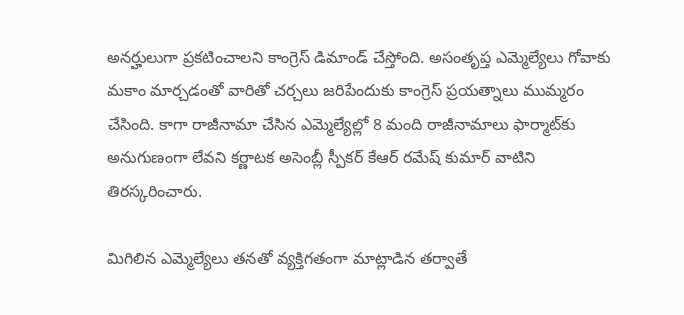అనర్హులుగా ప్రకటించాలని కాంగ్రెస్‌ డిమాండ్‌ చేస్తోంది. అసంతృప్త ఎమ్మెల్యేలు గోవాకు మకాం మార్చడంతో వారితో చర్చలు జరిపేందుకు కాంగ్రెస్‌ ప్రయత్నాలు ముమ్మరం చేసింది. కాగా రాజీనామా చేసిన ఎమ్మెల్యేల్లో 8 మంది రాజీనామాలు ఫార్మాట్‌కు అనుగుణంగా లేవని కర్ణాటక అసెంబ్లీ స్పీకర్‌ కేఆర్‌ రమేష్‌ కుమార్‌ వాటిని తిరస్కరించారు.

మిగిలిన ఎమ్మెల్యేలు తనతో వ్యక్తిగతంగా మాట్లాడిన తర్వాతే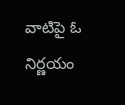వాటిపై ఓ నిర్ణయం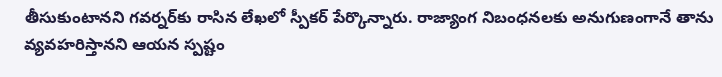తీసుకుంటానని గవర్నర్‌కు రాసిన లేఖలో స్పీకర్‌ పేర్కొన్నారు. రాజ్యాంగ నిబంధనలకు అనుగుణంగానే తాను వ్యవహరిస్తానని ఆయన స్పష్టం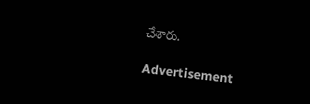చేశారు.

Advertisement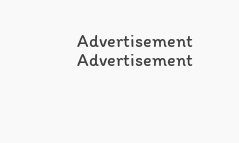Advertisement
Advertisement